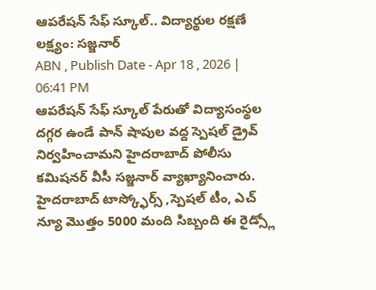ఆపరేషన్ సేఫ్ స్కూల్.. విద్యార్థుల రక్షణే లక్ష్యం: సజ్జనార్
ABN , Publish Date - Apr 18 , 2026 | 06:41 PM
ఆపరేషన్ సేఫ్ స్కూల్ పేరుతో విద్యాసంస్థల దగ్గర ఉండే పాన్ షాపుల వద్ద స్పెషల్ డ్రైవ్ నిర్వహించామని హైదరాబాద్ పోలీసు కమిషనర్ వీసీ సజ్జనార్ వ్యాఖ్యానించారు. హైదరాబాద్ టాస్క్ఫోర్స్ ,స్పెషల్ టీం, ఎచ్ న్యూ మొత్తం 5000 మంది సిబ్బంది ఈ రైడ్స్లో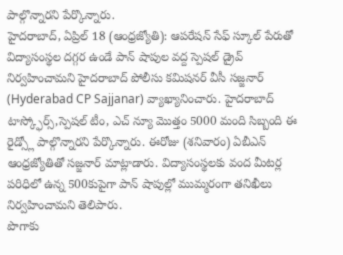పాల్గొన్నారని పేర్కొన్నారు.
హైదరాబాద్, ఏప్రిల్ 18 (ఆంధ్రజ్యోతి): ఆపరేషన్ సేఫ్ స్కూల్ పేరుతో విద్యాసంస్థల దగ్గర ఉండే పాన్ షాపుల వద్ద స్పెషల్ డ్రైవ్ నిర్వహించామని హైదరాబాద్ పోలీసు కమిషనర్ వీసీ సజ్జనార్ (Hyderabad CP Sajjanar) వ్యాఖ్యానించారు. హైదరాబాద్ టాస్క్ఫోర్స్,స్పెషల్ టీం, ఎచ్ న్యూ మొత్తం 5000 మంది సిబ్బంది ఈ రైడ్స్లో పాల్గొన్నారని పేర్కొన్నారు. ఈరోజు (శనివారం) ఏబీఎన్ ఆంధ్రజ్యోతితో సజ్జనార్ మాట్లాడారు. విద్యాసంస్థలకు వంద మీటర్ల పరిధిలో ఉన్న 500కుపైగా పాన్ షాపుల్లో ముమ్మరంగా తనిఖీలు నిర్వహించామని తెలిపారు.
పొగాకు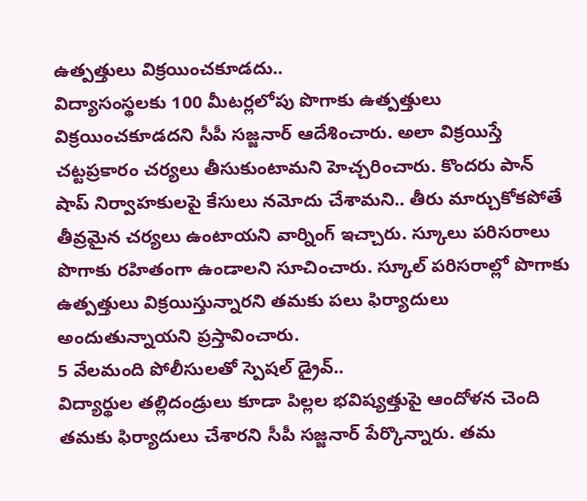ఉత్పత్తులు విక్రయించకూడదు..
విద్యాసంస్థలకు 100 మీటర్లలోపు పొగాకు ఉత్పత్తులు విక్రయించకూడదని సీపీ సజ్జనార్ ఆదేశించారు. అలా విక్రయిస్తే చట్టప్రకారం చర్యలు తీసుకుంటామని హెచ్చరించారు. కొందరు పాన్ షాప్ నిర్వాహకులపై కేసులు నమోదు చేశామని.. తీరు మార్చుకోకపోతే తీవ్రమైన చర్యలు ఉంటాయని వార్నింగ్ ఇచ్చారు. స్కూలు పరిసరాలు పొగాకు రహితంగా ఉండాలని సూచించారు. స్కూల్ పరిసరాల్లో పొగాకు ఉత్పత్తులు విక్రయిస్తున్నారని తమకు పలు ఫిర్యాదులు అందుతున్నాయని ప్రస్తావించారు.
5 వేలమంది పోలీసులతో స్పెషల్ డ్రైవ్..
విద్యార్థుల తల్లిదండ్రులు కూడా పిల్లల భవిష్యత్తుపై ఆందోళన చెంది తమకు ఫిర్యాదులు చేశారని సీపీ సజ్జనార్ పేర్కొన్నారు. తమ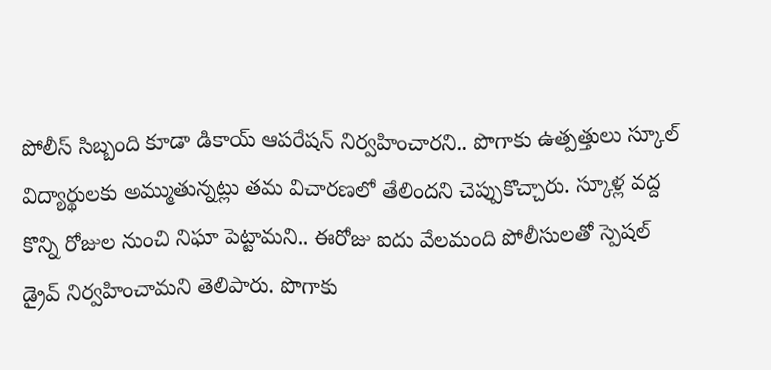పోలీస్ సిబ్బంది కూడా డికాయ్ ఆపరేషన్ నిర్వహించారని.. పొగాకు ఉత్పత్తులు స్కూల్ విద్యార్థులకు అమ్ముతున్నట్లు తమ విచారణలో తేలిందని చెప్పుకొచ్చారు. స్కూళ్ల వద్ద కొన్ని రోజుల నుంచి నిఘా పెట్టామని.. ఈరోజు ఐదు వేలమంది పోలీసులతో స్పెషల్ డ్రైవ్ నిర్వహించామని తెలిపారు. పొగాకు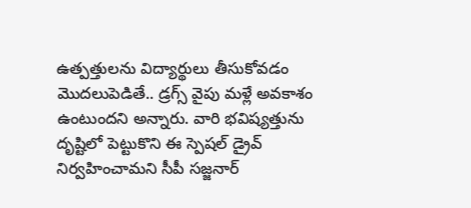ఉత్పత్తులను విద్యార్థులు తీసుకోవడం మొదలుపెడితే.. డ్రగ్స్ వైపు మళ్లే అవకాశం ఉంటుందని అన్నారు. వారి భవిష్యత్తును దృష్టిలో పెట్టుకొని ఈ స్పెషల్ డ్రైవ్ నిర్వహించామని సీపీ సజ్జనార్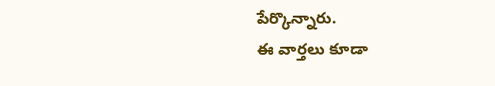పేర్కొన్నారు.
ఈ వార్తలు కూడా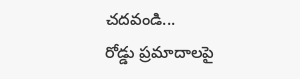చదవండి...
రోడ్డు ప్రమాదాలపై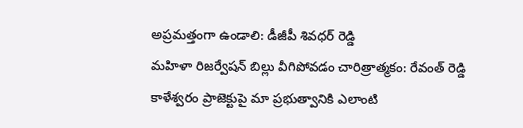అప్రమత్తంగా ఉండాలి: డీజీపీ శివధర్ రెడ్డి
మహిళా రిజర్వేషన్ బిల్లు వీగిపోవడం చారిత్రాత్మకం: రేవంత్ రెడ్డి
కాళేశ్వరం ప్రాజెక్టుపై మా ప్రభుత్వానికి ఎలాంటి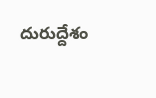దురుద్దేశం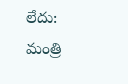లేదు: మంత్రి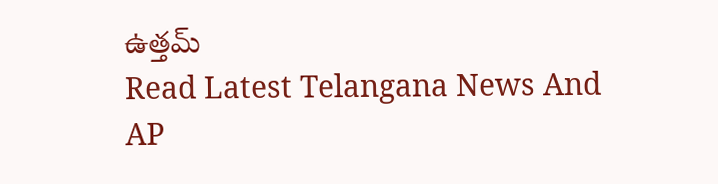ఉత్తమ్
Read Latest Telangana News And AP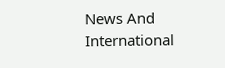News And International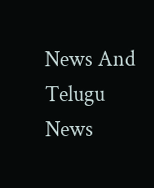News And Telugu News